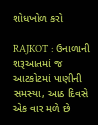શોધખોળ કરો

RAJKOT : ઉનાળાની શરૂઆતમાં જ આટકોટમાં પાણીની સમસ્યા, આઠ દિવસે એક વાર મળે છે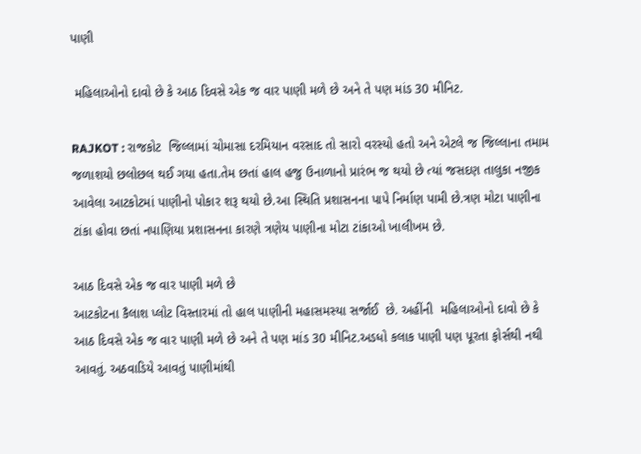પાણી

 મહિલાઓનો દાવો છે કે આઠ દિવસે એક જ વાર પાણી મળે છે અને તે પણ માંડ 30 મીનિટ.

RAJKOT : રાજકોટ  જિલ્લામાં ચોમાસા દરમિયાન વરસાદ તો સારો વરસ્યો હતો અને એટલે જ જિલ્લાના તમામ જળાશયો છલોછલ થઈ ગયા હતા.તેમ છતાં હાલ હજુ ઉનાળાનો પ્રારંભ જ થયો છે ત્યાં જસદણ તાલુકા નજીક આવેલા આટકોટમાં પાણીનો પોકાર શરૂ થયો છે.આ સ્થિતિ પ્રશાસનના પાપે નિર્માણ પામી છે.ત્રણ મોટા પાણીના ટાંકા હોવા છતાં નપાણિયા પ્રશાસનના કારણે ત્રણેય પાણીના મોટા ટાંકાઓ ખાલીખમ છે.

આઠ દિવસે એક જ વાર પાણી મળે છે
આટકોટના કૈલાશ પ્લોટ વિસ્તારમાં તો હાલ પાણીની મહાસમસ્યા સર્જાઈ  છે. અહીંની  મહિલાઓનો દાવો છે કે આઠ દિવસે એક જ વાર પાણી મળે છે અને તે પણ માંડ 30 મીનિટ.અડધો કલાક પાણી પણ પૂરતા ફોર્સથી નથી આવતું. અઠવાડિયે આવતું પાણીમાંથી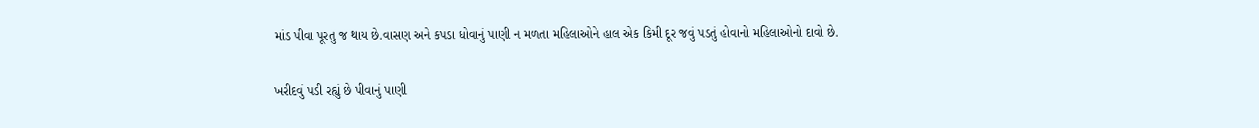માંડ પીવા પૂરતુ જ થાય છે.વાસણ અને કપડા ધોવાનું પાણી ન મળતા મહિલાઓને હાલ એક કિમી દૂર જવું પડતું હોવાનો મહિલાઓનો દાવો છે.

ખરીદવું પડી રહ્યું છે પીવાનું પાણી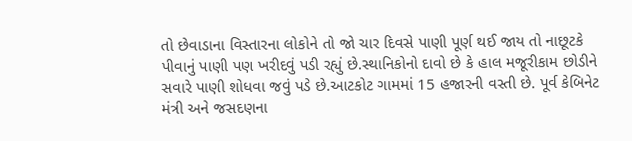તો છેવાડાના વિસ્તારના લોકોને તો જો ચાર દિવસે પાણી પૂર્ણ થઈ જાય તો નાછૂટકે પીવાનું પાણી પણ ખરીદવું પડી રહ્યું છે.સ્થાનિકોનો દાવો છે કે હાલ મજૂરીકામ છોડીને સવારે પાણી શોધવા જવું પડે છે.આટકોટ ગામમાં 15 હજારની વસ્તી છે. પૂર્વ કેબિનેટ મંત્રી અને જસદણના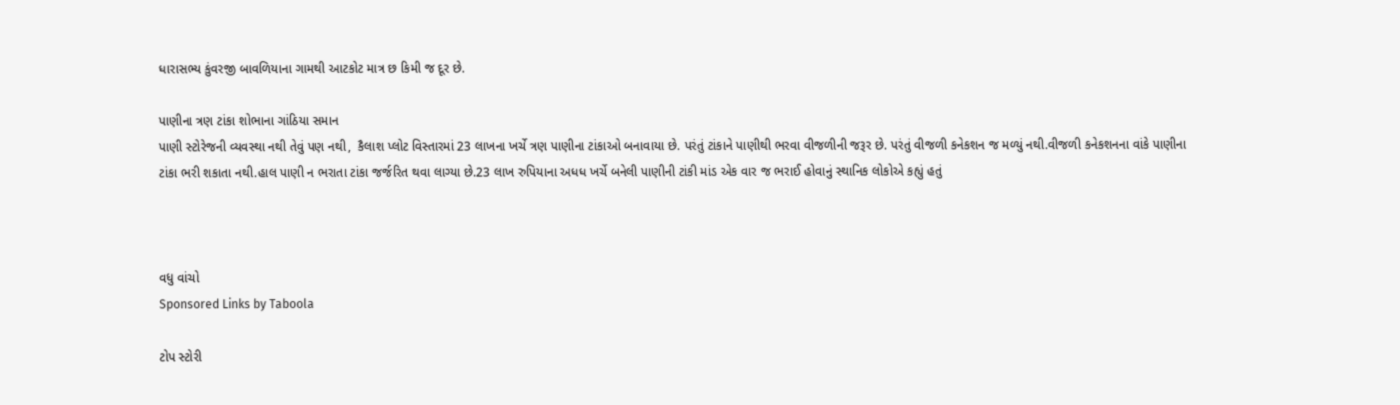ધારાસભ્ય કુંવરજી બાવળિયાના ગામથી આટકોટ માત્ર છ કિમી જ દૂર છે.

પાણીના ત્રણ ટાંકા શોભાના ગાંઠિયા સમાન
પાણી સ્ટોરેજની વ્યવસ્થા નથી તેવું પણ નથી,  કૈલાશ પ્લોટ વિસ્તારમાં 23 લાખના ખર્ચે ત્રણ પાણીના ટાંકાઓ બનાવાયા છે. પરંતું ટાંકાને પાણીથી ભરવા વીજળીની જરૂર છે. પરંતું વીજળી કનેકશન જ મળ્યું નથી.વીજળી કનેકશનના વાંકે પાણીના ટાંકા ભરી શકાતા નથી.હાલ પાણી ન ભરાતા ટાંકા જર્જરિત થવા લાગ્યા છે.23 લાખ રુપિયાના અધધ ખર્ચે બનેલી પાણીની ટાંકી માંડ એક વાર જ ભરાઈ હોવાનું સ્થાનિક લોકોએ કહ્યું હતું



વધુ વાંચો
Sponsored Links by Taboola

ટોપ સ્ટોરી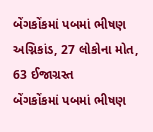બેંગકોંકમાં પબમાં ભીષણ અગ્નિકાંડ, 27 લોકોના મોત, 63 ઈજાગ્રસ્ત
બેંગકોંકમાં પબમાં ભીષણ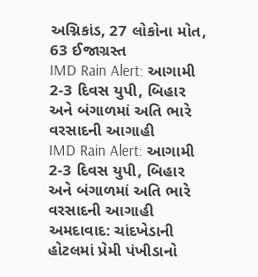અગ્નિકાંડ, 27 લોકોના મોત, 63 ઈજાગ્રસ્ત
IMD Rain Alert: આગામી 2-3 દિવસ યુપી, બિહાર અને બંગાળમાં અતિ ભારે વરસાદની આગાહી
IMD Rain Alert: આગામી 2-3 દિવસ યુપી, બિહાર અને બંગાળમાં અતિ ભારે વરસાદની આગાહી
અમદાવાદ: ચાંદખેડાની હોટલમાં પ્રેમી પંખીડાનો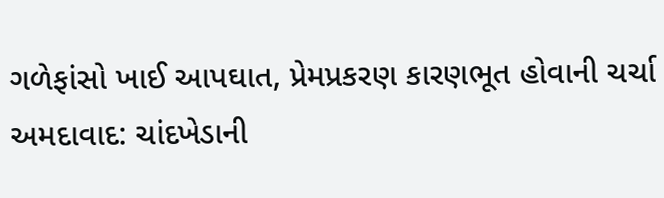ગળેફાંસો ખાઈ આપઘાત, પ્રેમપ્રકરણ કારણભૂત હોવાની ચર્ચા
અમદાવાદ: ચાંદખેડાની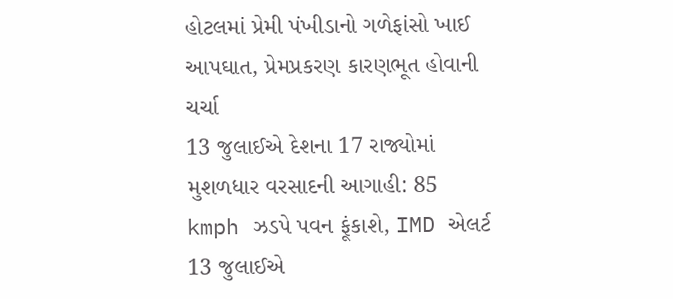હોટલમાં પ્રેમી પંખીડાનો ગળેફાંસો ખાઈ આપઘાત, પ્રેમપ્રકરણ કારણભૂત હોવાની ચર્ચા
13 જુલાઈએ દેશના 17 રાજ્યોમાં મુશળધાર વરસાદની આગાહી: 85 kmph ઝડપે પવન ફૂંકાશે, IMD એલર્ટ
13 જુલાઈએ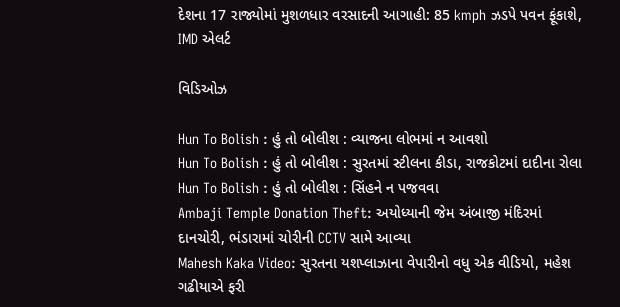દેશના 17 રાજ્યોમાં મુશળધાર વરસાદની આગાહી: 85 kmph ઝડપે પવન ફૂંકાશે, IMD એલર્ટ

વિડિઓઝ

Hun To Bolish : હું તો બોલીશ : વ્યાજના લોભમાં ન આવશો
Hun To Bolish : હું તો બોલીશ : સુરતમાં સ્ટીલના કીડા, રાજકોટમાં દાદીના રોલા
Hun To Bolish : હું તો બોલીશ : સિંહને ન પજવવા
Ambaji Temple Donation Theft: અયોધ્યાની જેમ અંબાજી મંદિરમાં દાનચોરી, ભંડારામાં ચોરીની CCTV સામે આવ્યા
Mahesh Kaka Video: સુરતના યશપ્લાઝાના વેપારીનો વધુ એક વીડિયો, મહેશ ગઢીયાએ ફરી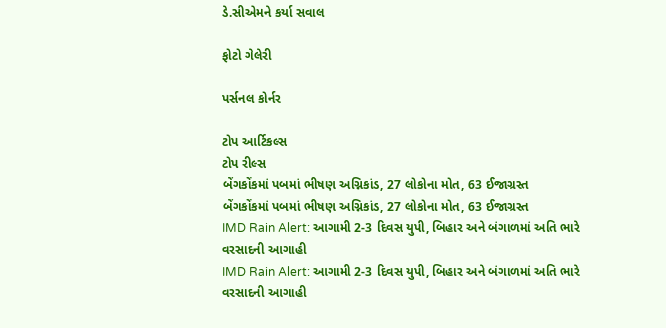ડે.સીએમને કર્યા સવાલ

ફોટો ગેલેરી

પર્સનલ કોર્નર

ટોપ આર્ટિકલ્સ
ટોપ રીલ્સ
બેંગકોંકમાં પબમાં ભીષણ અગ્નિકાંડ, 27 લોકોના મોત, 63 ઈજાગ્રસ્ત
બેંગકોંકમાં પબમાં ભીષણ અગ્નિકાંડ, 27 લોકોના મોત, 63 ઈજાગ્રસ્ત
IMD Rain Alert: આગામી 2-3 દિવસ યુપી, બિહાર અને બંગાળમાં અતિ ભારે વરસાદની આગાહી
IMD Rain Alert: આગામી 2-3 દિવસ યુપી, બિહાર અને બંગાળમાં અતિ ભારે વરસાદની આગાહી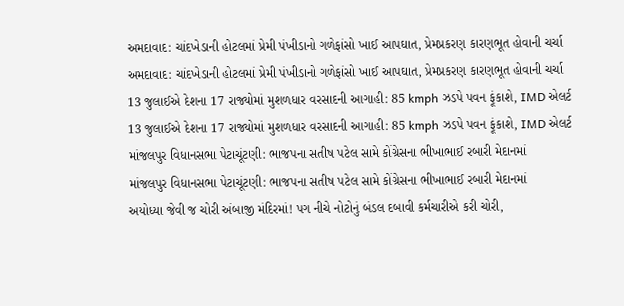અમદાવાદ: ચાંદખેડાની હોટલમાં પ્રેમી પંખીડાનો ગળેફાંસો ખાઈ આપઘાત, પ્રેમપ્રકરણ કારણભૂત હોવાની ચર્ચા
અમદાવાદ: ચાંદખેડાની હોટલમાં પ્રેમી પંખીડાનો ગળેફાંસો ખાઈ આપઘાત, પ્રેમપ્રકરણ કારણભૂત હોવાની ચર્ચા
13 જુલાઈએ દેશના 17 રાજ્યોમાં મુશળધાર વરસાદની આગાહી: 85 kmph ઝડપે પવન ફૂંકાશે, IMD એલર્ટ
13 જુલાઈએ દેશના 17 રાજ્યોમાં મુશળધાર વરસાદની આગાહી: 85 kmph ઝડપે પવન ફૂંકાશે, IMD એલર્ટ
માંજલપુર વિધાનસભા પેટાચૂંટણી: ભાજપના સતીષ પટેલ સામે કોંગ્રેસના ભીખાભાઈ રબારી મેદાનમાં
માંજલપુર વિધાનસભા પેટાચૂંટણી: ભાજપના સતીષ પટેલ સામે કોંગ્રેસના ભીખાભાઈ રબારી મેદાનમાં
અયોધ્યા જેવી જ ચોરી અંબાજી મંદિરમાં! પગ નીચે નોટોનું બંડલ દબાવી કર્મચારીએ કરી ચોરી,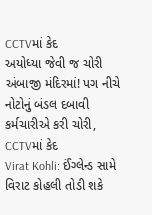CCTVમાં કેદ
અયોધ્યા જેવી જ ચોરી અંબાજી મંદિરમાં! પગ નીચે નોટોનું બંડલ દબાવી કર્મચારીએ કરી ચોરી, CCTVમાં કેદ
Virat Kohli: ઈંગ્લેન્ડ સામે વિરાટ કોહલી તોડી શકે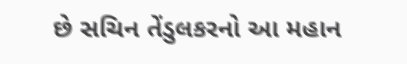છે સચિન તેંડુલકરનો આ મહાન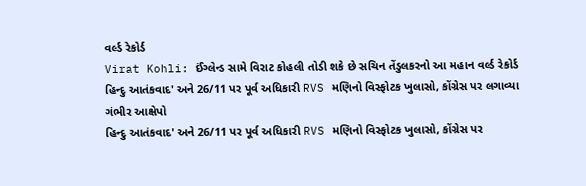વર્લ્ડ રેકોર્ડ
Virat Kohli: ઈંગ્લેન્ડ સામે વિરાટ કોહલી તોડી શકે છે સચિન તેંડુલકરનો આ મહાન વર્લ્ડ રેકોર્ડ
હિન્દુ આતંકવાદ' અને 26/11 પર પૂર્વ અધિકારી RVS મણિનો વિસ્ફોટક ખુલાસો, કોંગ્રેસ પર લગાવ્યા ગંભીર આક્ષેપો
હિન્દુ આતંકવાદ' અને 26/11 પર પૂર્વ અધિકારી RVS મણિનો વિસ્ફોટક ખુલાસો, કોંગ્રેસ પર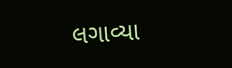લગાવ્યા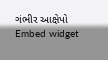ગંભીર આક્ષેપો
Embed widget